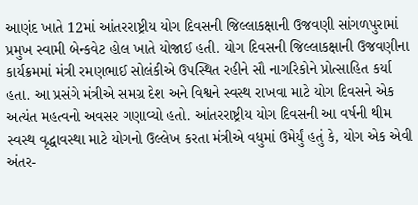આણંદ ખાતે 12માં આંતરરાષ્ટ્રીય યોગ દિવસની જિલ્લાકક્ષાની ઉજવણી સાંગળપુરામાં પ્રમુખ સ્વામી બેન્કવેટ હોલ ખાતે યોજાઈ હતી. યોગ દિવસની જિલ્લાકક્ષાની ઉજવણીના કાર્યક્રમમાં મંત્રી રમણભાઈ સોલંકીએ ઉપસ્થિત રહીને સૌ નાગરિકોને પ્રોત્સાહિત કર્યા હતા. આ પ્રસંગે મંત્રીએ સમગ્ર દેશ અને વિશ્વને સ્વસ્થ રાખવા માટે યોગ દિવસને એક અત્યંત મહત્વનો અવસર ગણાવ્યો હતો. આંતરરાષ્ટ્રીય યોગ દિવસની આ વર્ષની થીમ સ્વસ્થ વૃદ્ધાવસ્થા માટે યોગનો ઉલ્લેખ કરતા મંત્રીએ વધુમાં ઉમેર્યું હતું કે, યોગ એક એવી અંતર-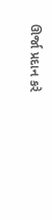ઊર્જા પ્રદાન કરે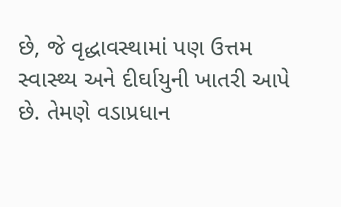છે, જે વૃદ્ધાવસ્થામાં પણ ઉત્તમ સ્વાસ્થ્ય અને દીર્ઘાયુની ખાતરી આપે છે. તેમણે વડાપ્રધાન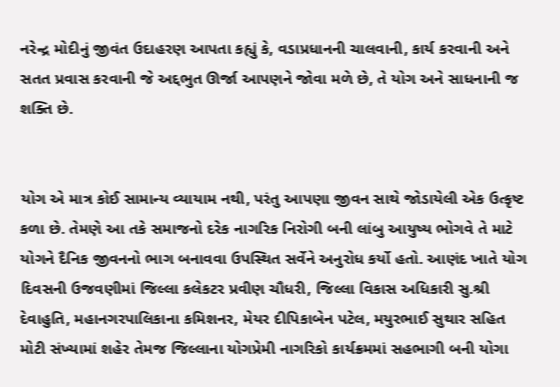નરેન્દ્ર મોદીનું જીવંત ઉદાહરણ આપતા કહ્યું કે, વડાપ્રધાનની ચાલવાની, કાર્ય કરવાની અને સતત પ્રવાસ કરવાની જે અદ્દભુત ઊર્જા આપણને જોવા મળે છે, તે યોગ અને સાધનાની જ શક્તિ છે.


યોગ એ માત્ર કોઈ સામાન્ય વ્યાયામ નથી, પરંતુ આપણા જીવન સાથે જોડાયેલી એક ઉત્કૃષ્ટ કળા છે. તેમણે આ તકે સમાજનો દરેક નાગરિક નિરોગી બની લાંબુ આયુષ્ય ભોગવે તે માટે યોગને દૈનિક જીવનનો ભાગ બનાવવા ઉપસ્થિત સર્વેને અનુરોધ કર્યો હતો. આણંદ ખાતે યોગ દિવસની ઉજવણીમાં જિલ્લા કલેકટર પ્રવીણ ચૌધરી, જિલ્લા વિકાસ અધિકારી સુ.શ્રી દેવાહુતિ, મહાનગરપાલિકાના કમિશનર, મેયર દીપિકાબેન પટેલ, મયુરભાઈ સુથાર સહિત મોટી સંખ્યામાં શહેર તેમજ જિલ્લાના યોગપ્રેમી નાગરિકો કાર્યક્રમમાં સહભાગી બની યોગા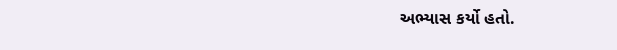અભ્યાસ કર્યો હતો.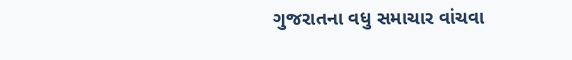ગુજરાતના વધુ સમાચાર વાંચવા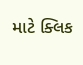માટે ક્લિક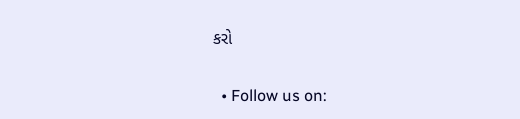કરો


  • Follow us on: